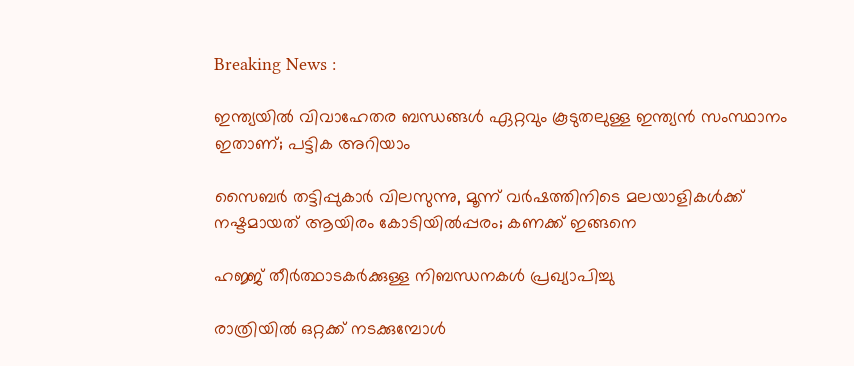Breaking News :

ഇന്ത്യയില്‍ വിവാഹേതര ബന്ധങ്ങള്‍ ഏറ്റവും കൂടുതലുള്ള ഇന്ത്യന്‍ സംസ്ഥാനം ഇതാണ്; പട്ടിക അറിയാം

സൈബര്‍ തട്ടിപ്പുകാര്‍ വിലസുന്നു, മൂന്ന് വര്‍ഷത്തിനിടെ മലയാളികള്‍ക്ക് നഷ്ടമായത് ആയിരം കോടിയില്‍പ്പരം; കണക്ക് ഇങ്ങനെ

ഹജ്ജ് തീർത്ഥാടകർക്കുള്ള നിബന്ധനകൾ പ്രഖ്യാപിച്ചു

രാത്രിയിൽ ഒറ്റക്ക് നടക്കുമ്പോൾ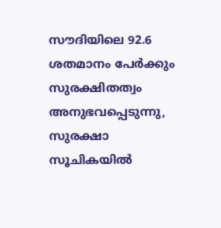സൗദിയിലെ 92.6 ശതമാനം പേർക്കും സുരക്ഷിതത്വം അനുഭവപ്പെടുന്നു, സുരക്ഷാ സൂചികയിൽ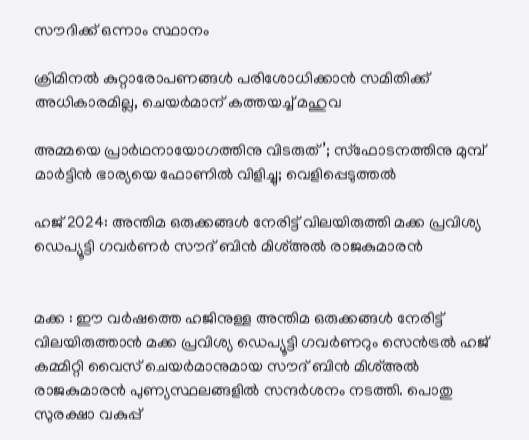സൗദിക്ക് ഒന്നാം സ്ഥാനം

ക്രിമിനല്‍ കുറ്റാരോപണങ്ങള്‍ പരിശോധിക്കാന്‍ സമിതിക്ക്‌ അധികാരമില്ല, ചെയര്‍മാന്‌ കത്തയച്ച് മഹുവ

അമ്മയെ പ്രാര്‍ഥനായോഗത്തിനു വിടരുത്’; സ്‌ഫോടനത്തിനു മുമ്പ് മാര്‍ട്ടിന്‍ ഭാര്യയെ ഫോണില്‍ വിളിച്ചു; വെളിപ്പെടുത്തല്‍

ഹജ് 2024: അന്തിമ ഒരുക്കങ്ങള്‍ നേരിട്ട് വിലയിരുത്തി മക്ക പ്രവിശ്യ ഡെപ്യൂട്ടി ഗവര്‍ണര്‍ സൗദ് ബിന്‍ മിശ്അല്‍ രാജകുമാരന്‍


മക്ക : ഈ വര്‍ഷത്തെ ഹജിനുള്ള അന്തിമ ഒരുക്കങ്ങള്‍ നേരിട്ട് വിലയിരുത്താന്‍ മക്ക പ്രവിശ്യ ഡെപ്യൂട്ടി ഗവര്‍ണറും സെന്‍ട്രല്‍ ഹജ് കമ്മിറ്റി വൈസ് ചെയര്‍മാനുമായ സൗദ് ബിന്‍ മിശ്അല്‍ രാജകുമാരന്‍ പുണ്യസ്ഥലങ്ങളില്‍ സന്ദര്‍ശനം നടത്തി. പൊതു സുരക്ഷാ വകുപ്പ്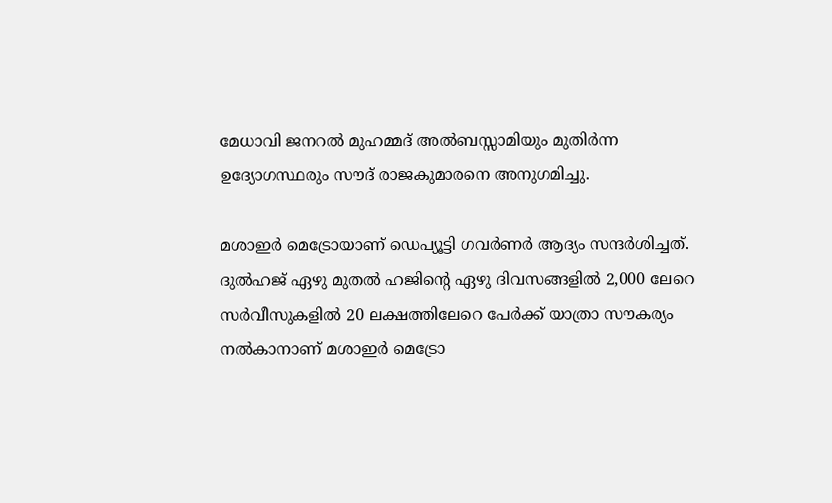മേധാവി ജനറല്‍ മുഹമ്മദ് അല്‍ബസ്സാമിയും മുതിര്‍ന്ന ഉദ്യോഗസ്ഥരും സൗദ് രാജകുമാരനെ അനുഗമിച്ചു.

മശാഇര്‍ മെട്രോയാണ് ഡെപ്യൂട്ടി ഗവര്‍ണര്‍ ആദ്യം സന്ദര്‍ശിച്ചത്. ദുല്‍ഹജ് ഏഴു മുതല്‍ ഹജിന്റെ ഏഴു ദിവസങ്ങളില്‍ 2,000 ലേറെ സര്‍വീസുകളില്‍ 20 ലക്ഷത്തിലേറെ പേര്‍ക്ക് യാത്രാ സൗകര്യം നല്‍കാനാണ് മശാഇര്‍ മെട്രോ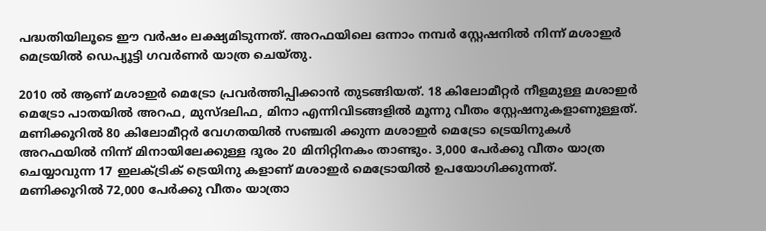പദ്ധതിയിലൂടെ ഈ വര്‍ഷം ലക്ഷ്യമിടുന്നത്. അറഫയിലെ ഒന്നാം നമ്പര്‍ സ്റ്റേഷനില്‍ നിന്ന് മശാഇര്‍ മെട്രയില്‍ ഡെപ്യൂട്ടി ഗവര്‍ണര്‍ യാത്ര ചെയ്തു.

2010 ല്‍ ആണ് മശാഇര്‍ മെട്രോ പ്രവര്‍ത്തിപ്പിക്കാന്‍ തുടങ്ങിയത്. 18 കിലോമീറ്റര്‍ നീളമുള്ള മശാഇര്‍ മെട്രോ പാതയില്‍ അറഫ, മുസ്ദലിഫ, മിനാ എന്നിവിടങ്ങളില്‍ മൂന്നു വീതം സ്റ്റേഷനുകളാണുള്ളത്. മണിക്കൂറില്‍ 80 കിലോമീറ്റര്‍ വേഗതയില്‍ സഞ്ചരി ക്കുന്ന മശാഇര്‍ മെട്രോ ട്രെയിനുകള്‍ അറഫയില്‍ നിന്ന് മിനായിലേക്കുള്ള ദൂരം 20 മിനിറ്റിനകം താണ്ടും. 3,000 പേര്‍ക്കു വീതം യാത്ര ചെയ്യാവുന്ന 17 ഇലക്ട്രിക് ട്രെയിനു കളാണ് മശാഇര്‍ മെട്രോയില്‍ ഉപയോഗിക്കുന്നത്. മണിക്കൂറില്‍ 72,000 പേര്‍ക്കു വീതം യാത്രാ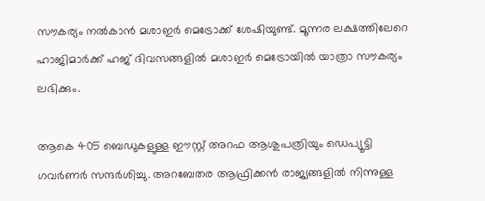സൗകര്യം നല്‍കാന്‍ മശാഇര്‍ മെട്രോക്ക് ശേഷിയുണ്ട്. മൂന്നര ലക്ഷത്തിലേറെ ഹാജിമാര്‍ക്ക് ഹജ് ദിവസങ്ങളില്‍ മശാഇര്‍ മെട്രോയില്‍ യാത്രാ സൗകര്യം ലഭിക്കും.

ആകെ 405 ബെഡുകളുള്ള ഈസ്റ്റ് അറഫ ആശുപത്രിയും ഡെപ്യൂട്ടി ഗവര്‍ണര്‍ സന്ദര്‍ശിച്ചു. അറബേതര ആഫ്രിക്കന്‍ രാജ്യങ്ങളില്‍ നിന്നുള്ള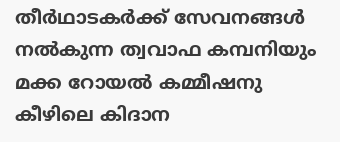തീര്‍ഥാടകര്‍ക്ക് സേവനങ്ങള്‍ നല്‍കുന്ന ത്വവാഫ കമ്പനിയും മക്ക റോയല്‍ കമ്മീഷനു കീഴിലെ കിദാന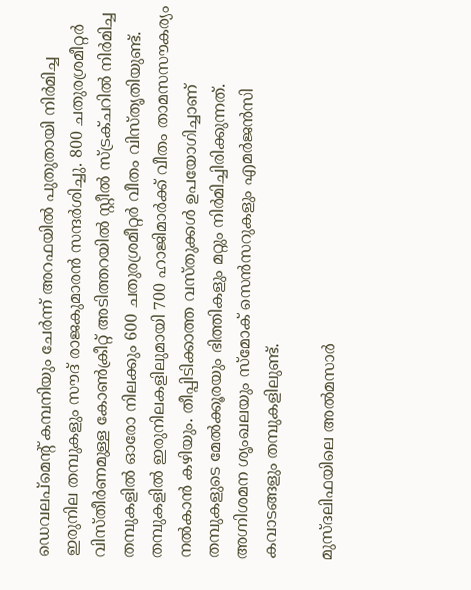ഡെവലപ്‌മെന്റ് കമ്പനിയും ചേര്‍ന്ന് അറഫയില്‍ പുതുതായി നിര്‍മിച്ച ഇരുനില തമ്പുകളും സൗദ് രാജകുമാരന്‍ സന്ദര്‍ശിച്ചു. 800 ചതുരശ്രമീറ്റര്‍ വിസ്തീര്‍ണമുള്ള കോണ്‍ക്രീറ്റ് അടിത്തറയില്‍ സ്റ്റീല്‍ സ്ട്രക്ചറില്‍ നിര്‍മിച്ച തമ്പുകളില്‍ ഓരോ നിലക്കും 600 ചതുരശ്രമീറ്റര്‍ വീതം വിസ്തൃതിയുണ്ട്. തമ്പുകളില്‍ ഇരുനിലകളിലുമായി 700 ഹാജിമാര്‍ക്ക് വീതം താമസസൗകര്യം നല്‍കാന്‍ കഴിയും. തീപ്പിടിക്കാത്ത വസ്തുക്കള്‍ ഉപയോഗിച്ചാണ് തമ്പുകളുടെ മേല്‍ക്കൂരയും ഭിത്തികളും മറ്റും നിര്‍മിച്ചിരിക്കുന്നത്. അഗ്നിശമന ശൃംഖലയും സ്‌മോക് സെന്‍സറുകളും എമര്‍ജന്‍സി കവാടങ്ങളും തമ്പുകളിലുണ്ട്.

മുസ്ദലിഫയിലെ അല്‍മസാര്‍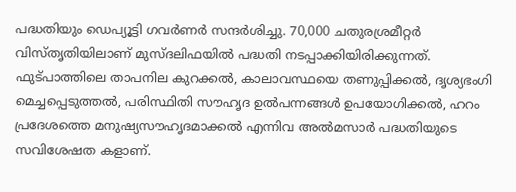പദ്ധതിയും ഡെപ്യൂട്ടി ഗവര്‍ണര്‍ സന്ദര്‍ശിച്ചു. 70,000 ചതുരശ്രമീറ്റര്‍ വിസ്തൃതിയിലാണ് മുസ്ദലിഫയില്‍ പദ്ധതി നടപ്പാക്കിയിരിക്കുന്നത്. ഫുട്പാത്തിലെ താപനില കുറക്കല്‍, കാലാവസ്ഥയെ തണുപ്പിക്കല്‍, ദൃശ്യഭംഗി മെച്ചപ്പെടുത്തല്‍, പരിസ്ഥിതി സൗഹൃദ ഉല്‍പന്നങ്ങള്‍ ഉപയോഗിക്കല്‍, ഹറം പ്രദേശത്തെ മനുഷ്യസൗഹൃദമാക്കല്‍ എന്നിവ അല്‍മസാര്‍ പദ്ധതിയുടെ സവിശേഷത കളാണ്.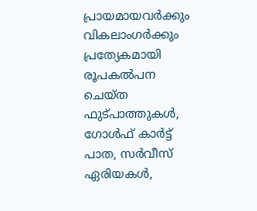പ്രായമായവര്‍ക്കും വികലാംഗര്‍ക്കും പ്രത്യേകമായി രൂപകല്‍പന ചെയ്ത ഫുട്പാത്തുകള്‍, ഗോള്‍ഫ് കാര്‍ട്ട് പാത, സര്‍വീസ് ഏരിയകള്‍,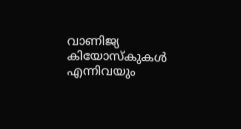വാണിജ്യ കിയോസ്‌കുകള്‍ എന്നിവയും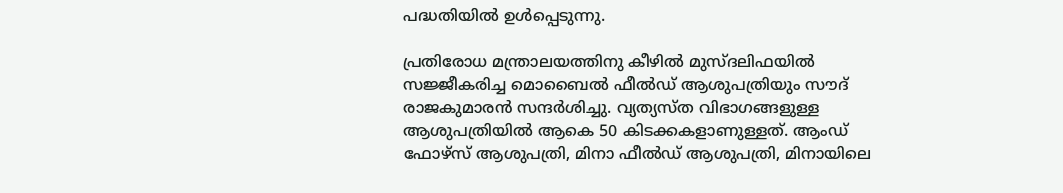പദ്ധതിയില്‍ ഉള്‍പ്പെടുന്നു.

പ്രതിരോധ മന്ത്രാലയത്തിനു കീഴില്‍ മുസ്ദലിഫയില്‍ സജ്ജീകരിച്ച മൊബൈല്‍ ഫീല്‍ഡ് ആശുപത്രിയും സൗദ് രാജകുമാരന്‍ സന്ദര്‍ശിച്ചു. വ്യത്യസ്ത വിഭാഗങ്ങളുള്ള ആശുപത്രിയില്‍ ആകെ 50 കിടക്കകളാണുള്ളത്. ആംഡ് ഫോഴ്‌സ് ആശുപത്രി, മിനാ ഫീല്‍ഡ് ആശുപത്രി, മിനായിലെ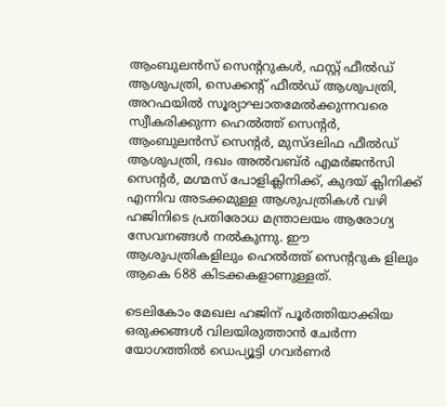ആംബുലന്‍സ് സെന്ററുകള്‍, ഫസ്റ്റ് ഫീല്‍ഡ് ആശുപത്രി, സെക്കന്റ് ഫീല്‍ഡ് ആശുപത്രി, അറഫയില്‍ സൂര്യാഘാതമേല്‍ക്കുന്നവരെ സ്വീകരിക്കുന്ന ഹെല്‍ത്ത് സെന്റര്‍, ആംബുലന്‍സ് സെന്റര്‍, മുസ്ദലിഫ ഫീല്‍ഡ് ആശുപത്രി, ദഖം അല്‍വബ്ര്‍ എമര്‍ജന്‍സി സെന്റര്‍, മഗ്മസ് പോളിക്ലിനിക്ക്, കുദയ് ക്ലിനിക്ക് എന്നിവ അടക്കമുള്ള ആശുപത്രികള്‍ വഴി ഹജിനിടെ പ്രതിരോധ മന്ത്രാലയം ആരോഗ്യ സേവനങ്ങള്‍ നല്‍കുന്നു. ഈ ആശുപത്രികളിലും ഹെല്‍ത്ത് സെന്ററുക ളിലും ആകെ 688 കിടക്കകളാണുള്ളത്.

ടെലികോം മേഖല ഹജിന് പൂര്‍ത്തിയാക്കിയ ഒരുക്കങ്ങള്‍ വിലയിരുത്താന്‍ ചേര്‍ന്ന യോഗത്തില്‍ ഡെപ്യൂട്ടി ഗവര്‍ണര്‍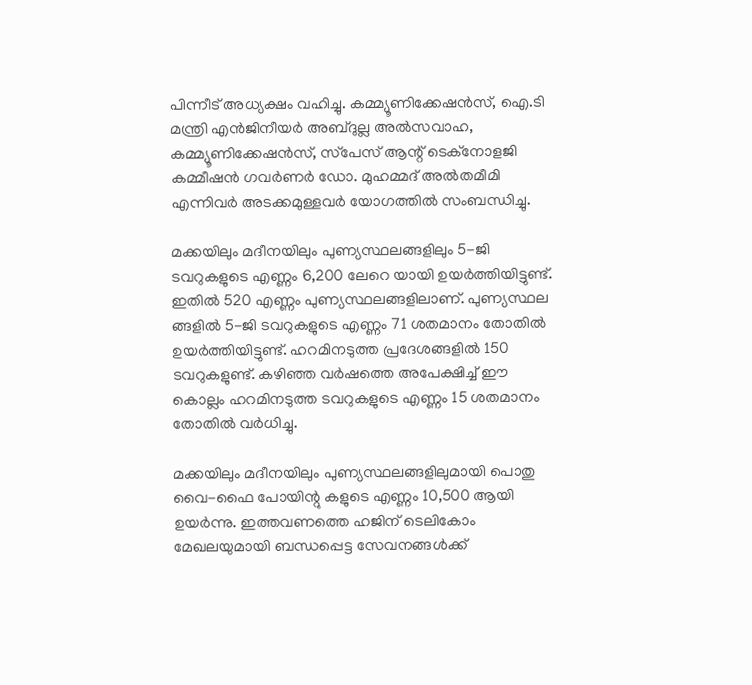പിന്നീട് അധ്യക്ഷം വഹിച്ചു. കമ്മ്യൂണിക്കേഷന്‍സ്, ഐ.ടി മന്ത്രി എന്‍ജിനീയര്‍ അബ്ദുല്ല അല്‍സവാഹ, കമ്മ്യൂണിക്കേഷന്‍സ്, സ്‌പേസ് ആന്റ് ടെക്‌നോളജി കമ്മീഷന്‍ ഗവര്‍ണര്‍ ഡോ. മുഹമ്മദ് അല്‍തമീമി എന്നിവര്‍ അടക്കമുള്ളവര്‍ യോഗത്തില്‍ സംബന്ധിച്ചു.

മക്കയിലും മദീനയിലും പുണ്യസ്ഥലങ്ങളിലും 5-ജി ടവറുകളുടെ എണ്ണം 6,200 ലേറെ യായി ഉയര്‍ത്തിയിട്ടുണ്ട്. ഇതില്‍ 520 എണ്ണം പുണ്യസ്ഥലങ്ങളിലാണ്. പുണ്യസ്ഥല ങ്ങളില്‍ 5-ജി ടവറുകളുടെ എണ്ണം 71 ശതമാനം തോതില്‍ ഉയര്‍ത്തിയിട്ടുണ്ട്. ഹറമിനടുത്ത പ്രദേശങ്ങളില്‍ 150 ടവറുകളുണ്ട്. കഴിഞ്ഞ വര്‍ഷത്തെ അപേക്ഷിച്ച് ഈ കൊല്ലം ഹറമിനടുത്ത ടവറുകളുടെ എണ്ണം 15 ശതമാനം തോതില്‍ വര്‍ധിച്ചു.

മക്കയിലും മദീനയിലും പുണ്യസ്ഥലങ്ങളിലുമായി പൊതു വൈ-ഫൈ പോയിന്റു കളുടെ എണ്ണം 10,500 ആയി ഉയര്‍ന്നു. ഇത്തവണത്തെ ഹജിന് ടെലികോം മേഖലയുമായി ബന്ധപ്പെട്ട സേവനങ്ങള്‍ക്ക്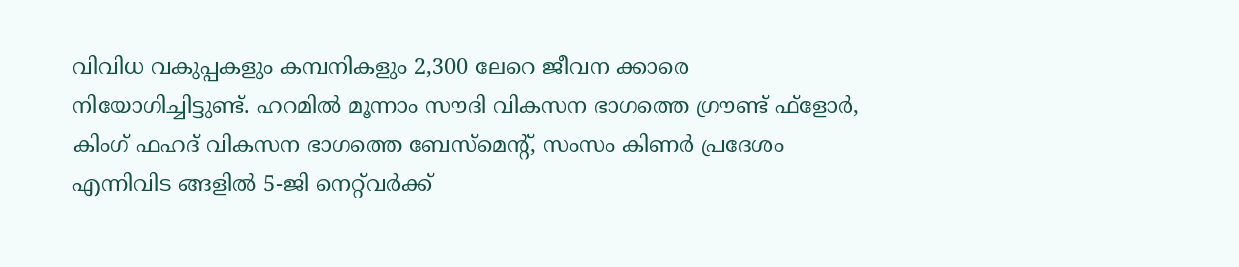വിവിധ വകുപ്പകളും കമ്പനികളും 2,300 ലേറെ ജീവന ക്കാരെ നിയോഗിച്ചിട്ടുണ്ട്. ഹറമില്‍ മൂന്നാം സൗദി വികസന ഭാഗത്തെ ഗ്രൗണ്ട് ഫ്‌ളോര്‍, കിംഗ് ഫഹദ് വികസന ഭാഗത്തെ ബേസ്‌മെന്റ്, സംസം കിണര്‍ പ്രദേശം എന്നിവിട ങ്ങളില്‍ 5-ജി നെറ്റ്‌വര്‍ക്ക്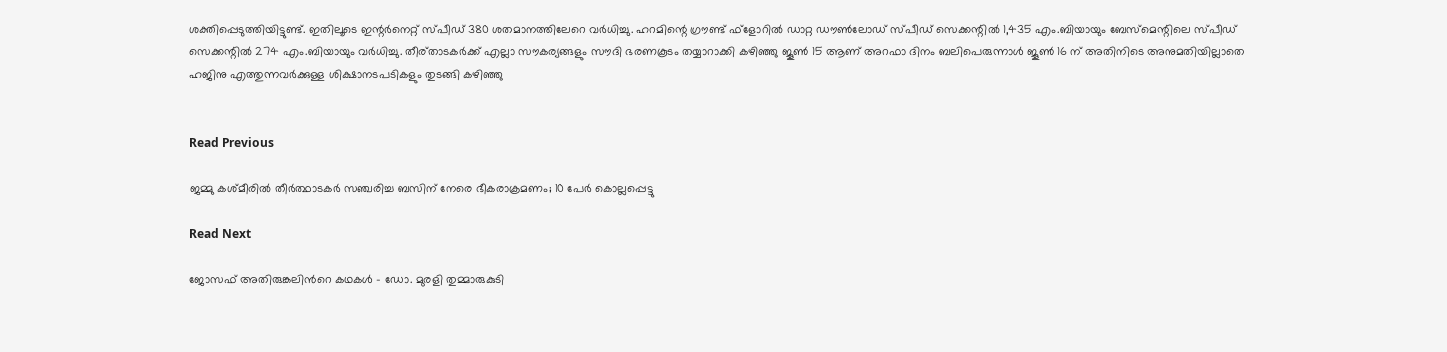ശക്തിപ്പെടുത്തിയിട്ടുണ്ട്. ഇതിലൂടെ ഇന്റര്‍നെറ്റ് സ്പീഡ് 380 ശതമാനത്തിലേറെ വര്‍ധിച്ചു. ഹറമിന്റെ ഗ്രൗണ്ട് ഫ്‌ളോറില്‍ ഡാറ്റ ഡൗണ്‍ലോഡ് സ്പീഡ് സെക്കന്റില്‍ 1,435 എം.ബിയായും ബേസ്‌മെന്റിലെ സ്പീഡ് സെക്കന്റില്‍ 274 എം.ബിയായും വര്‍ധിച്ചു. തീര്താടകര്‍ക്ക് എല്ലാ സൗകര്യങ്ങളും സൗദി ഭരണകൂടം തയ്യാറാക്കി കഴിഞ്ഞു ജൂണ്‍ 15 ആണ് അറഫാ ദിനം ബലിപെരുന്നാള്‍ ജൂണ്‍ 16 ന് അതിനിടെ അനുമതിയില്ലാതെ ഹജിനു എത്തുന്നവര്‍ക്കുള്ള ശിക്ഷാനടപടികളും തുടങ്ങി കഴിഞ്ഞു


Read Previous

ജമ്മു കശ്മീരിൽ തീർത്ഥാടകർ സഞ്ചരിച്ച ബസിന് നേരെ ഭീകരാക്രമണം; 10 പേർ കൊല്ലപ്പെട്ടു

Read Next

ജോസഫ് അതിരുങ്കലിന്‍റെ കഥകള്‍ – ഡോ. മുരളി തുമ്മാരുകുടി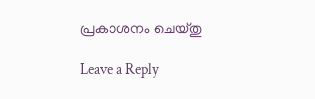പ്രകാശനം ചെയ്തു

Leave a Reply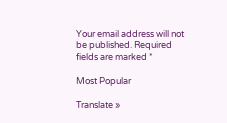Your email address will not be published. Required fields are marked *

Most Popular

Translate »